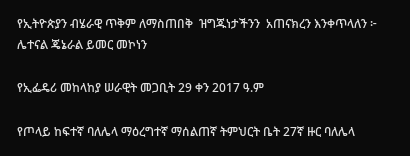የኢትዮጵያን ብሄራዊ ጥቅም ለማስጠበቅ  ዝግጁነታችንን  አጠናክረን እንቀጥላለን ፦ ሌተናል ጄኔራል ይመር መኮነን

የኢፌዴሪ መከላከያ ሠራዊት መጋቢት 29 ቀን 2017 ዓ.ም

የጦላይ ከፍተኛ ባለሌላ ማዕረግተኛ ማሰልጠኛ ትምህርት ቤት 27ኛ ዙር ባለሌላ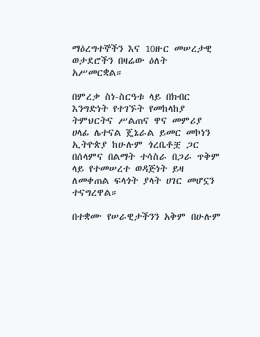ማዕረግተኞችን እና 10ዙር መሠረታዊ ወታደሮችን በዛሬው ዕለት  አሥመርቋል።

በምረቃ ስነ-ስርዓቱ ላይ በክብር እንግድነት የተገኙት የመከላከያ ትምህርትና ሥልጠና ዋና መምሪያ ሀላፊ ሌተናል ጄኔራል ይመር መኮነን ኢትዮጵያ ከሁሉም ጎረቤቶቿ ጋር በሰላምና በልማት ተሳስራ በጋራ ጥቅም ላይ የተመሠረተ ወዳጅነት ይዛ ለመቀጠል ፍላጎት ያላት ሀገር መሆኗን ተናግረዋል።

በተቋሙ የሠራዊታችንን አቅም በሁሉም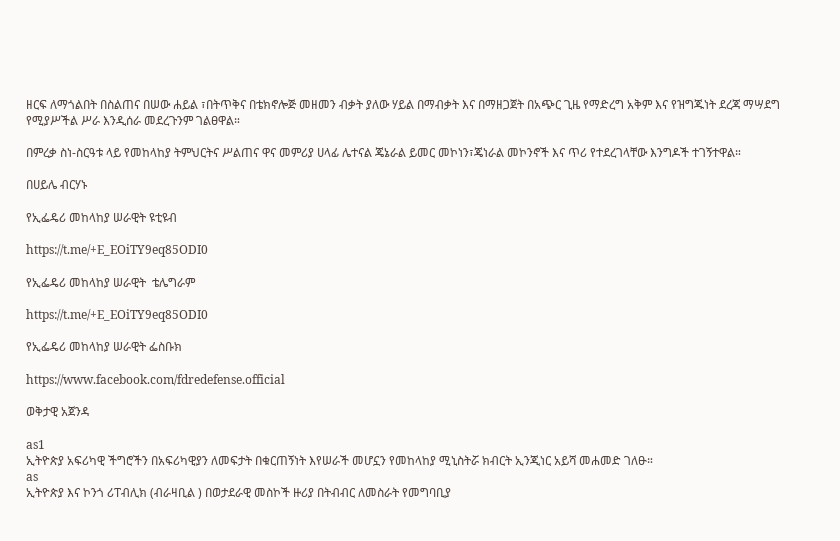ዘርፍ ለማጎልበት በስልጠና በሠው ሐይል ፣በትጥቅና በቴክኖሎጅ መዘመን ብቃት ያለው ሃይል በማብቃት እና በማዘጋጀት በአጭር ጊዜ የማድረግ አቅም እና የዝግጁነት ደረጃ ማሣደግ የሚያሥችል ሥራ እንዲሰራ መደረጉንም ገልፀዋል።

በምረቃ ስነ-ስርዓቱ ላይ የመከላከያ ትምህርትና ሥልጠና ዋና መምሪያ ሀላፊ ሌተናል ጄኔራል ይመር መኮነን፣ጄነራል መኮንኖች እና ጥሪ የተደረገላቸው እንግዶች ተገኝተዋል።

በሀይሌ ብርሃኑ

የኢፌዴሪ መከላከያ ሠራዊት ዩቲዩብ

https://t.me/+E_EOiTY9eq85ODI0

የኢፌዴሪ መከላከያ ሠራዊት  ቴሌግራም

https://t.me/+E_EOiTY9eq85ODI0

የኢፌዴሪ መከላከያ ሠራዊት ፌስቡክ

https://www.facebook.com/fdredefense.official

ወቅታዊ አጀንዳ

as1
ኢትዮጵያ አፍሪካዊ ችግሮችን በአፍሪካዊያን ለመፍታት በቁርጠኝነት እየሠራች መሆኗን የመከላከያ ሚኒስትሯ ክብርት ኢንጂነር አይሻ መሐመድ ገለፁ።
as
ኢትዮጵያ እና ኮንጎ ሪፐብሊክ (ብራዛቢል ) በወታደራዊ መስኮች ዙሪያ በትብብር ለመስራት የመግባቢያ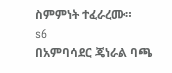ስምምነት ተፈራረሙ።
s6
በአምባሳደር ጄነራል ባጫ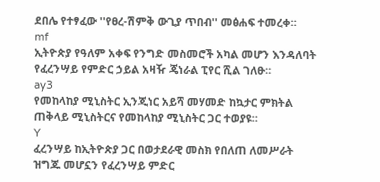ደበሌ የተፃፈው ''የፀረ-ሽምቅ ውጊያ ጥበብ'' መፅሐፍ ተመረቀ።
mf
ኢትዮጵያ የዓለም አቀፍ የንግድ መስመሮች አካል መሆን እንዳለባት የፈረንሣይ የምድር ኃይል አዛዥ ጄነራል ፒየር ሺል ገለፁ።
ay3
የመከላከያ ሚኒስትር ኢንጂነር አይሻ መሃመድ ከኳታር ምክትል ጠቅላይ ሚኒስትርና የመከላከያ ሚኒስትር ጋር ተወያዩ።
Y
ፈረንሣይ ከኢትዮጵያ ጋር በወታደራዊ መስክ የበለጠ ለመሥራት ዝግጁ መሆኗን የፈረንሣይ ምድር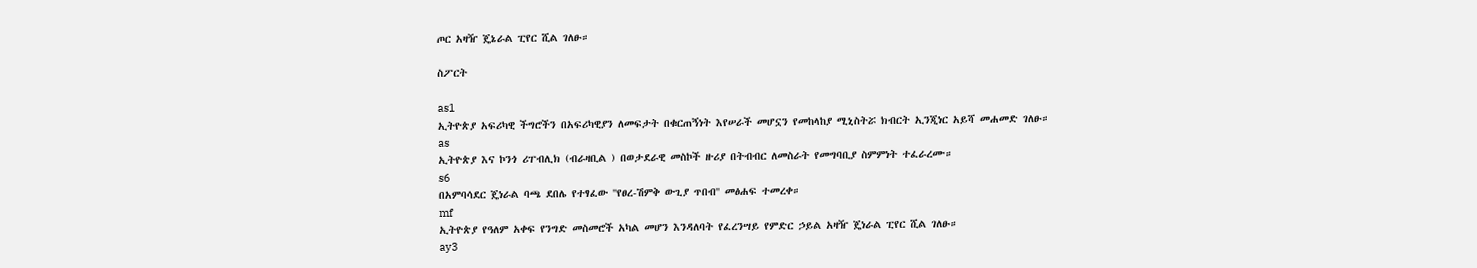ጦር አዛዥ ጄኔራል ፒየር ሺል ገለፁ።

ስፖርት

as1
ኢትዮጵያ አፍሪካዊ ችግሮችን በአፍሪካዊያን ለመፍታት በቁርጠኝነት እየሠራች መሆኗን የመከላከያ ሚኒስትሯ ክብርት ኢንጂነር አይሻ መሐመድ ገለፁ።
as
ኢትዮጵያ እና ኮንጎ ሪፐብሊክ (ብራዛቢል ) በወታደራዊ መስኮች ዙሪያ በትብብር ለመስራት የመግባቢያ ስምምነት ተፈራረሙ።
s6
በአምባሳደር ጄነራል ባጫ ደበሌ የተፃፈው ''የፀረ-ሽምቅ ውጊያ ጥበብ'' መፅሐፍ ተመረቀ።
mf
ኢትዮጵያ የዓለም አቀፍ የንግድ መስመሮች አካል መሆን እንዳለባት የፈረንሣይ የምድር ኃይል አዛዥ ጄነራል ፒየር ሺል ገለፁ።
ay3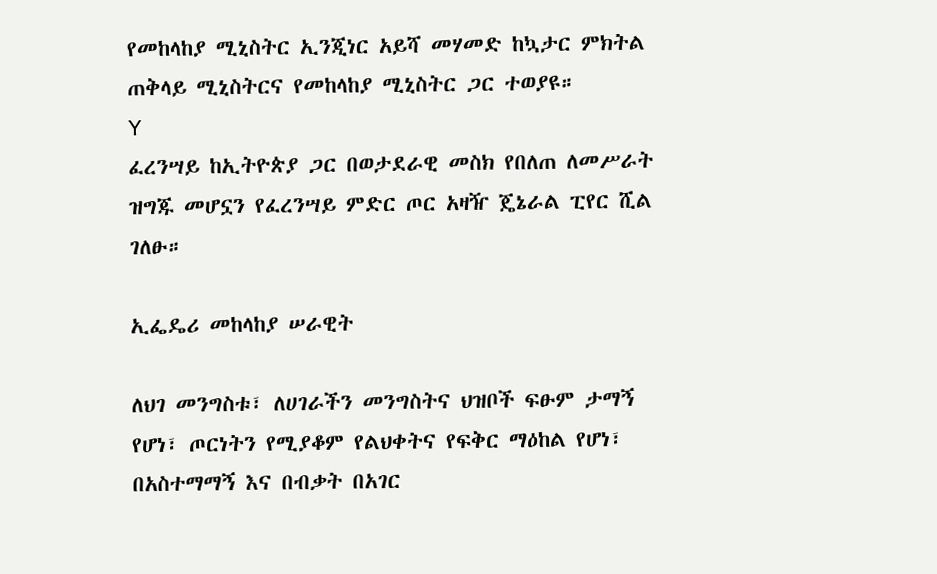የመከላከያ ሚኒስትር ኢንጂነር አይሻ መሃመድ ከኳታር ምክትል ጠቅላይ ሚኒስትርና የመከላከያ ሚኒስትር ጋር ተወያዩ።
Y
ፈረንሣይ ከኢትዮጵያ ጋር በወታደራዊ መስክ የበለጠ ለመሥራት ዝግጁ መሆኗን የፈረንሣይ ምድር ጦር አዛዥ ጄኔራል ፒየር ሺል ገለፁ።

ኢፌዴሪ መከላከያ ሠራዊት

ለህገ መንግስቱ፣ ለሀገራችን መንግስትና ህዝቦች ፍፁም ታማኝ የሆነ፣ ጦርነትን የሚያቆም የልህቀትና የፍቅር ማዕከል የሆነ፣ በአስተማማኝ እና በብቃት በአገር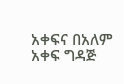አቀፍና በአለም አቀፍ ግዳጅ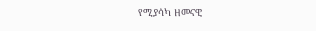የሚያሳካ ዘመናዊ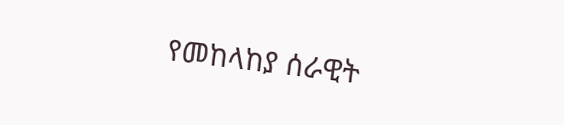የመከላከያ ሰራዊት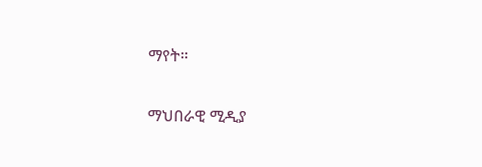ማየት።

ማህበራዊ ሚዲያ